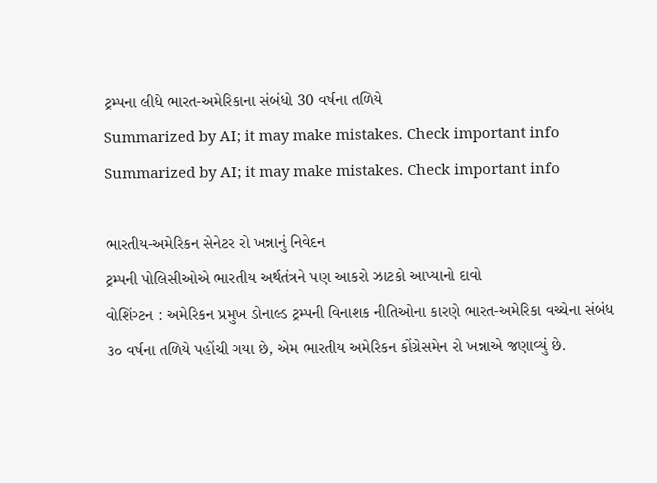ટ્રમ્પના લીધે ભારત-અમેરિકાના સંબંધો 30 વર્ષના તળિયે
Summarized by AI; it may make mistakes. Check important info
Summarized by AI; it may make mistakes. Check important info

ભારતીય-અમેરિકન સેનેટર રો ખન્નાનું નિવેદન
ટ્રમ્પની પોલિસીઓએ ભારતીય અર્થતંત્રને પણ આકરો ઝાટકો આપ્યાનો દાવો
વોશિંગ્ટન : અમેરિકન પ્રમુખ ડોનાલ્ડ ટ્રમ્પની વિનાશક નીતિઓના કારણે ભારત-અમેરિકા વચ્ચેના સંબંધ ૩૦ વર્ષના તળિયે પહોંચી ગયા છે, એમ ભારતીય અમેરિકન કોંગ્રેસમેન રો ખન્નાએ જણાવ્યું છે.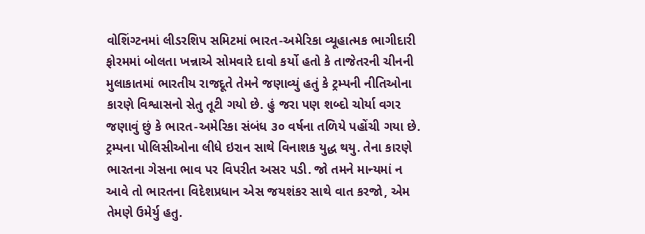વોશિંગ્ટનમાં લીડરશિપ સમિટમાં ભારત-અમેરિકા વ્યૂહાત્મક ભાગીદારી ફોરમમાં બોલતા ખન્નાએ સોમવારે દાવો કર્યો હતો કે તાજેતરની ચીનની મુલાકાતમાં ભારતીય રાજદૂતે તેમને જણાવ્યું હતું કે ટ્રમ્પની નીતિઓના કારણે વિશ્વાસનો સેતુ તૂટી ગયો છે. હું જરા પણ શબ્દો ચોર્યા વગર જણાવું છું કે ભારત-અમેરિકા સંબંધ ૩૦ વર્ષના તળિયે પહોંચી ગયા છે.
ટ્રમ્પના પોલિસીઓના લીધે ઇરાન સાથે વિનાશક યુદ્ધ થયુ. તેના કારણે ભારતના ગેસના ભાવ પર વિપરીત અસર પડી. જો તમને માન્યમાં ન આવે તો ભારતના વિદેશપ્રધાન એસ જયશંકર સાથે વાત કરજો, એમ તેમણે ઉમેર્યુ હતુ.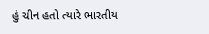હું ચીન હતો ત્યારે ભારતીય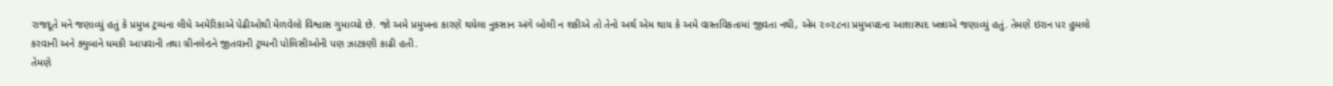રાજદૂતે મને જણાવ્યું હતું કે પ્રમુખ ટ્રમ્પના લીધે અમેરિકાએ પેઢીઓથી મેળવેલો વિશ્વાસ ગુમાવ્યો છે. જો અમે પ્રમુખના કારણે થયેલા નુકસાન અંગે બોલી ન શકીએ તો તેનો અર્થ એમ થાય કે અમે વાસ્તવિકતામાં જીવતા નથી, એમ ૨૦૨૮ના પ્રમુખપદના આશાસ્પદ ખન્નાએ જણાવ્યું હતું. તેમણે ઇરાન પર હુમલો કરવાની અને ક્યુબાને ધમકી આપવાની તથા ગ્રીનલેન્ડને જીતવાની ટ્રમ્પની પોલિસીઓની પણ ઝાટકણી કાઢી હતી.
તેમણે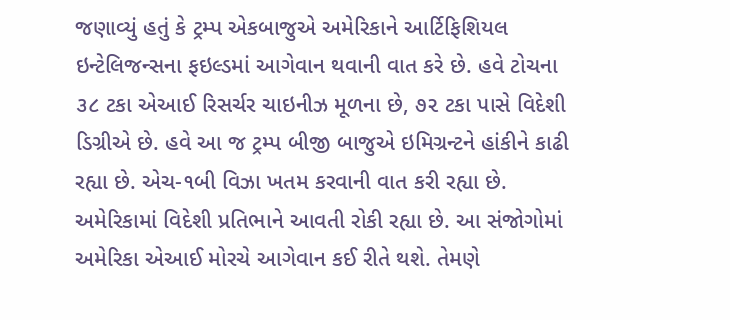જણાવ્યું હતું કે ટ્રમ્પ એકબાજુએ અમેરિકાને આર્ટિફિશિયલ ઇન્ટેલિજન્સના ફઇલ્ડમાં આગેવાન થવાની વાત કરે છે. હવે ટોચના ૩૮ ટકા એઆઈ રિસર્ચર ચાઇનીઝ મૂળના છે, ૭૨ ટકા પાસે વિદેશી ડિગ્રીએ છે. હવે આ જ ટ્રમ્પ બીજી બાજુએ ઇમિગ્રન્ટને હાંકીને કાઢી રહ્યા છે. એચ-૧બી વિઝા ખતમ કરવાની વાત કરી રહ્યા છે. અમેરિકામાં વિદેશી પ્રતિભાને આવતી રોકી રહ્યા છે. આ સંજોગોમાં અમેરિકા એઆઈ મોરચે આગેવાન કઈ રીતે થશે. તેમણે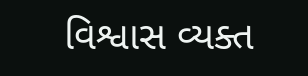વિશ્વાસ વ્યક્ત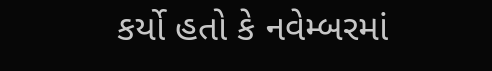કર્યો હતો કે નવેમ્બરમાં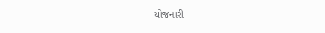યોજનારી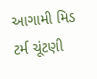આગામી મિડ ટર્મ ચૂંટણી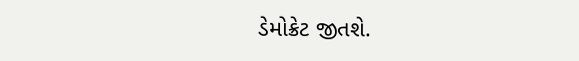ડેમોક્રેટ જીતશે.